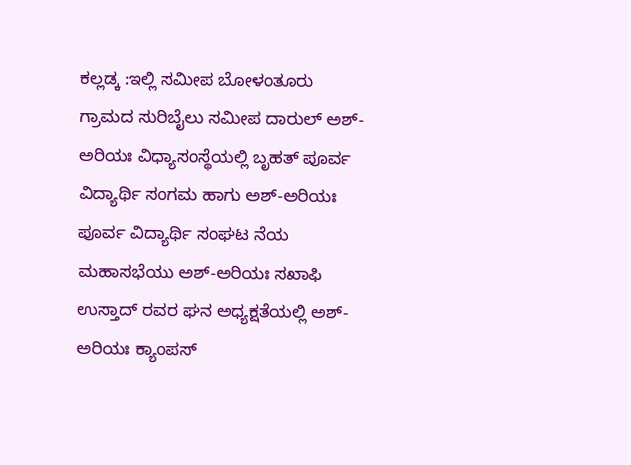ಕಲ್ಲಡ್ಕ :ಇಲ್ಲಿ ಸಮೀಪ ಬೋಳಂತೂರು ಗ್ರಾಮದ ಸುರಿಬೈಲು ಸಮೀಪ ದಾರುಲ್ ಅಶ್-ಅರಿಯಃ ವಿಧ್ಯಾಸಂಸ್ಥೆಯಲ್ಲಿ ಬೃಹತ್ ಪೂರ್ವ ವಿದ್ಯಾರ್ಥಿ ಸಂಗಮ ಹಾಗು ಅಶ್-ಅರಿಯಃ ಪೂರ್ವ ವಿದ್ಯಾರ್ಥಿ ಸಂಘಟ ನೆಯ ಮಹಾಸಭೆಯು ಅಶ್-ಅರಿಯಃ ಸಖಾಫಿ ಉಸ್ತಾದ್ ರವರ ಘನ ಅಧ್ಯಕ್ಷತೆಯಲ್ಲಿ ಅಶ್-ಅರಿಯಃ ಕ್ಯಾಂಪಸ್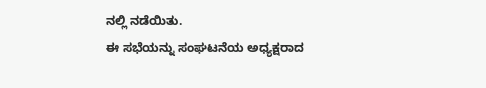ನಲ್ಲಿ ನಡೆಯಿತು.
ಈ ಸಭೆಯನ್ನು ಸಂಘಟನೆಯ ಅಧ್ಯಕ್ಷರಾದ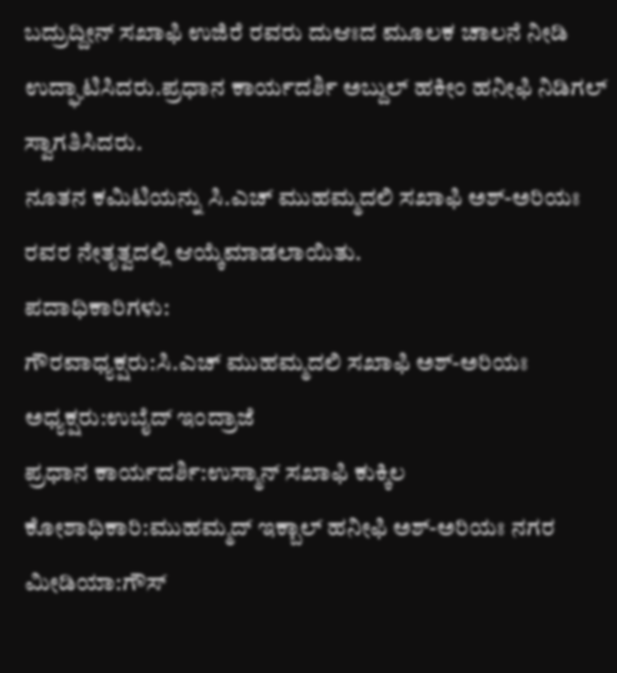ಬದ್ರುದ್ದೀನ್ ಸಖಾಫಿ ಉಜಿರೆ ರವರು ದುಆಃದ ಮೂಲಕ ಚಾಲನೆ ನೀಡಿ ಉದ್ಘಾಟಿಸಿದರು.ಪ್ರಧಾನ ಕಾರ್ಯದರ್ಶಿ ಅಬ್ದುಲ್ ಹಕೀಂ ಹನೀಫಿ ನಿಡಿಗಲ್ ಸ್ವಾಗತಿಸಿದರು.
ನೂತನ ಕಮಿಟಿಯನ್ನು ಸಿ.ಎಚ್ ಮುಹಮ್ಮದಲಿ ಸಖಾಫಿ ಅಶ್-ಅರಿಯಃ ರವರ ನೇತೃತ್ವದಲ್ಲಿ ಆಯ್ಕೆಮಾಡಲಾಯಿತು.
ಪದಾಧಿಕಾರಿಗಳು:
ಗೌರವಾಧ್ಯಕ್ಷರು:ಸಿ.ಎಚ್ ಮುಹಮ್ಮದಲಿ ಸಖಾಫಿ ಅಶ್-ಅರಿಯಃ
ಅಧ್ಯಕ್ಷರು:ಉಬೈದ್ ಇಂದ್ರಾಜೆ
ಪ್ರಧಾನ ಕಾರ್ಯದರ್ಶಿ:ಉಸ್ಮಾನ್ ಸಖಾಫಿ ಕುಕ್ಕಿಲ
ಕೋಶಾಧಿಕಾರಿ:ಮುಹಮ್ಮದ್ ಇಕ್ಬಾಲ್ ಹನೀಫಿ ಅಶ್-ಅರಿಯಃ ನಗರ
ಮೀಡಿಯಾ:ಗೌಸ್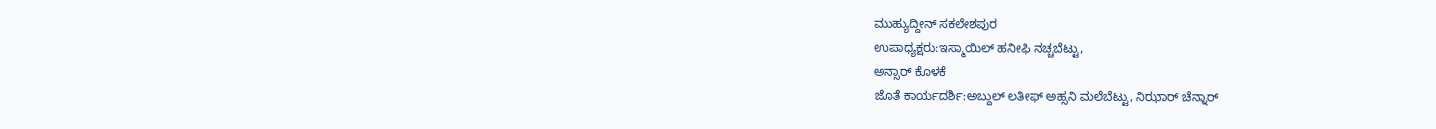ಮುಹ್ಯುದ್ದೀನ್ ಸಕಲೇಶಪುರ
ಉಪಾಧ್ಯಕ್ಷರು:ಇಸ್ಮಾಯಿಲ್ ಹನೀಫಿ ನಚ್ಚಬೆಟ್ಟು,
ಅನ್ಸಾರ್ ಕೊಳಕೆ
ಜೊತೆ ಕಾರ್ಯದರ್ಶಿ:ಅಬ್ದುಲ್ ಲತೀಫ್ ಅಹ್ಸನಿ ಮಲೆಬೆಟ್ಟು, ನಿಝಾರ್ ಚೆನ್ನಾರ್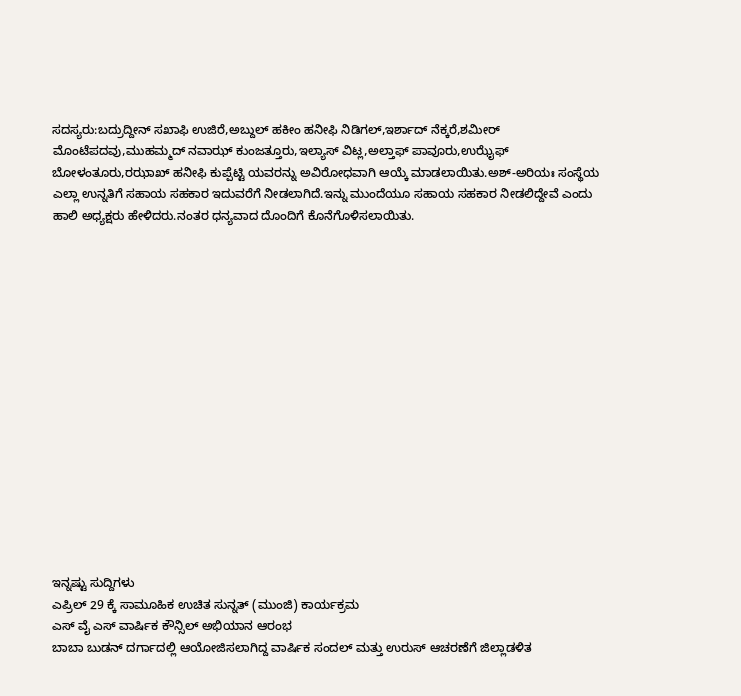ಸದಸ್ಯರು:ಬದ್ರುದ್ದೀನ್ ಸಖಾಫಿ ಉಜಿರೆ,ಅಬ್ದುಲ್ ಹಕೀಂ ಹನೀಫಿ ನಿಡಿಗಲ್,ಇರ್ಶಾದ್ ನೆಕ್ಕರೆ,ಶಮೀರ್ ಮೊಂಟೆಪದವು,ಮುಹಮ್ಮದ್ ನವಾಝ್ ಕುಂಜತ್ತೂರು,ಇಲ್ಯಾಸ್ ವಿಟ್ಲ,ಅಲ್ತಾಫ್ ಪಾವೂರು,ಉಝೈಫ್ ಬೋಳಂತೂರು,ರಝಾಖ್ ಹನೀಫಿ ಕುಪ್ಪೆಟ್ಟಿ ಯವರನ್ನು ಅವಿರೋಧವಾಗಿ ಆಯ್ಕೆ ಮಾಡಲಾಯಿತು.ಅಶ್-ಅರಿಯಃ ಸಂಸ್ಥೆಯ ಎಲ್ಲಾ ಉನ್ನತಿಗೆ ಸಹಾಯ ಸಹಕಾರ ಇದುವರೆಗೆ ನೀಡಲಾಗಿದೆ.ಇನ್ನು ಮುಂದೆಯೂ ಸಹಾಯ ಸಹಕಾರ ನೀಡಲಿದ್ದೇವೆ ಎಂದು ಹಾಲಿ ಅಧ್ಯಕ್ಷರು ಹೇಳಿದರು.ನಂತರ ಧನ್ಯವಾದ ದೊಂದಿಗೆ ಕೊನೆಗೊಳಿಸಲಾಯಿತು.
















ಇನ್ನಷ್ಟು ಸುದ್ದಿಗಳು
ಎಪ್ರಿಲ್ 29 ಕ್ಕೆ ಸಾಮೂಹಿಕ ಉಚಿತ ಸುನ್ನತ್ (ಮುಂಜಿ) ಕಾರ್ಯಕ್ರಮ
ಎಸ್ ವೈ ಎಸ್ ವಾರ್ಷಿಕ ಕೌನ್ಸಿಲ್ ಅಭಿಯಾನ ಆರಂಭ
ಬಾಬಾ ಬುಡನ್ ದರ್ಗಾದಲ್ಲಿ ಆಯೋಜಿಸಲಾಗಿದ್ದ ವಾರ್ಷಿಕ ಸಂದಲ್ ಮತ್ತು ಉರುಸ್ ಆಚರಣೆಗೆ ಜಿಲ್ಲಾಡಳಿತ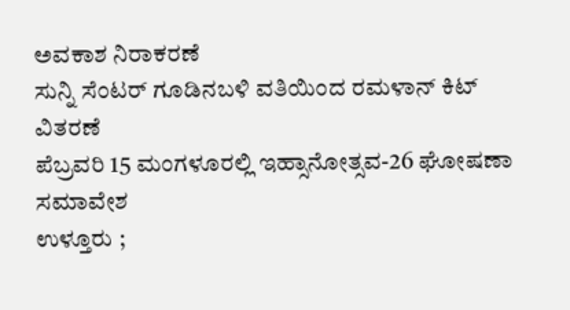ಅವಕಾಶ ನಿರಾಕರಣೆ
ಸುನ್ನಿ ಸೆಂಟರ್ ಗೂಡಿನಬಳಿ ವತಿಯಿಂದ ರಮಳಾನ್ ಕಿಟ್ ವಿತರಣೆ
ಪೆಬ್ರವರಿ 15 ಮಂಗಳೂರಲ್ಲಿ ಇಹ್ಸಾನೋತ್ಸವ-26 ಘೋಷಣಾ ಸಮಾವೇಶ
ಉಳ್ತೂರು ;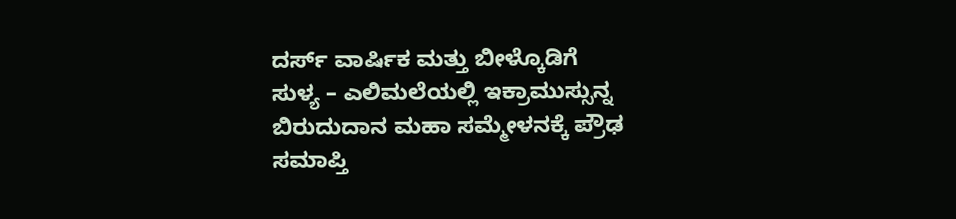ದರ್ಸ್ ವಾರ್ಷಿಕ ಮತ್ತು ಬೀಳ್ಕೊಡಿಗೆ
ಸುಳ್ಯ – ಎಲಿಮಲೆಯಲ್ಲಿ ಇಕ್ರಾಮುಸ್ಸುನ್ನ ಬಿರುದುದಾನ ಮಹಾ ಸಮ್ಮೇಳನಕ್ಕೆ ಪ್ರೌಢ ಸಮಾಪ್ತಿ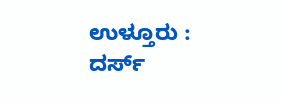ಉಳ್ತೂರು : ದರ್ಸ್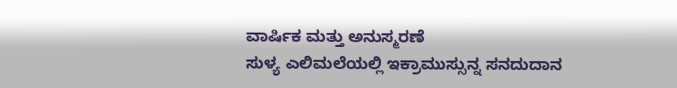ವಾರ್ಷಿಕ ಮತ್ತು ಅನುಸ್ಮರಣೆ
ಸುಳ್ಯ ಎಲಿಮಲೆಯಲ್ಲಿ ಇಕ್ರಾಮುಸ್ಸುನ್ನ ಸನದುದಾನ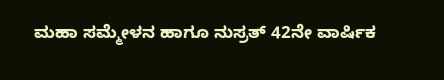ಮಹಾ ಸಮ್ಮೇಳನ ಹಾಗೂ ನುಸ್ರತ್ 42ನೇ ವಾರ್ಷಿಕ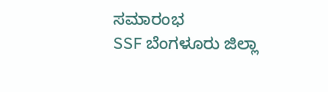ಸಮಾರಂಭ
SSF ಬೆಂಗಳೂರು ಜಿಲ್ಲಾ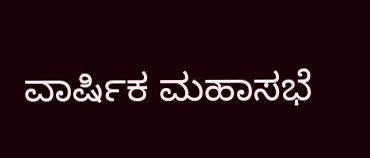ವಾರ್ಷಿಕ ಮಹಾಸಭೆ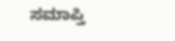ಸಮಾಪ್ತಿ